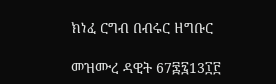ክነፈ ርግብ በብሩር ዘግቡር

መዝሙረ ዳዊት 67፷፯13፲፫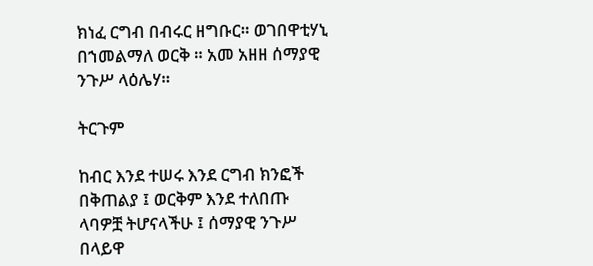ክነፈ ርግብ በብሩር ዘግቡር። ወገበዋቲሃኒ በኀመልማለ ወርቅ ። አመ አዘዘ ሰማያዊ ንጉሥ ላዕሌሃ።

ትርጉም

ከብር እንደ ተሠሩ እንደ ርግብ ክንፎች በቅጠልያ ፤ ወርቅም እንደ ተለበጡ ላባዎቿ ትሆናላችሁ ፤ ሰማያዊ ንጉሥ በላይዋ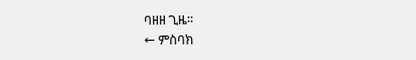ባዘዘ ጊዜ።
← ምስባክ